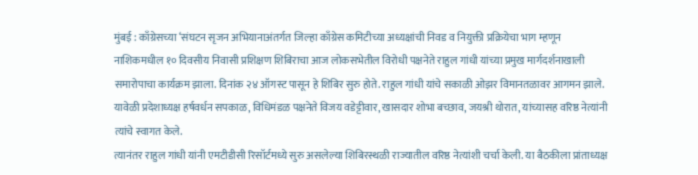मुंबई : काँग्रेसच्या ‘संघटन सृजन अभियानाअंतर्गत जिल्हा काँग्रेस कमिटीच्या अध्यक्षांची निवड व नियुक्ती प्रक्रियेचा भाग म्हणून नाशिकमधील १० दिवसीय निवासी प्रशिक्षण शिबिराचा आज लोकसभेतील विरोधी पक्षनेते राहुल गांधी यांच्या प्रमुख मार्गदर्शनाखाली समारोपाचा कार्यक्रम झाला. दिनांक २४ ऑगस्ट पासून हे शिबिर सुरु होते. राहुल गांधी यांचे सकाळी ओझर विमानतळावर आगमन झाले. यावेळी प्रदेशाध्यक्ष हर्षवर्धन सपकाळ, विधिमंडळ पक्षनेते विजय वडेट्टीवार, खासदार शोभा बच्छाव, जयश्री थोरात, यांच्यासह वरिष्ठ नेत्यांनी त्यांचे स्वागत केले.
त्यानंतर राहुल गांधी यांनी एमटीडीसी रिसॉर्टमध्ये सुरु असलेल्या शिबिरस्थळी राज्यातील वरिष्ठ नेत्यांशी चर्चा केली. या बैठकीला प्रांताध्यक्ष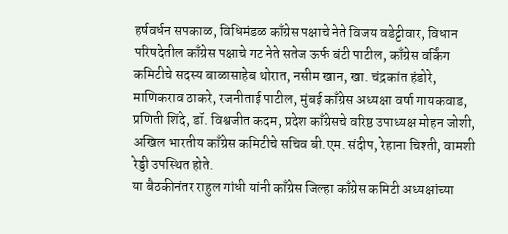हर्षवर्धन सपकाळ, विधिमंडळ काँग्रेस पक्षाचे नेते विजय वडेट्टीवार, विधान परिषदेतील काँग्रेस पक्षाचे गट नेते सतेज ऊर्फ बंटी पाटील, काँग्रेस वर्किंग कमिटीचे सदस्य बाळासाहेब थोरात, नसीम खान, खा. चंद्रकांत हंडोरे, माणिकराव ठाकरे, रजनीताई पाटील, मुंबई काँग्रेस अध्यक्षा वर्षा गायकवाड, प्रणिती शिंदे, डॉ. विश्वजीत कदम, प्रदेश काँग्रेसचे वरिष्ठ उपाध्यक्ष मोहन जोशी, अखिल भारतीय काँग्रेस कमिटीचे सचिव बी.एम. संदीप, रेहाना चिश्ती, वामशी रेड्डी उपस्थित होते.
या बैठकीनंतर राहुल गांधी यांनी काँग्रेस जिल्हा काँग्रेस कमिटी अध्यक्षांच्या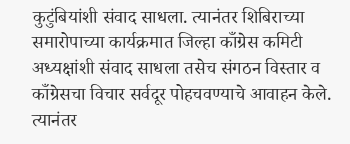कुटुंबियांशी संवाद साधला. त्यानंतर शिबिराच्या समारोपाच्या कार्यक्रमात जिल्हा काँग्रेस कमिटी अध्यक्षांशी संवाद साधला तसेच संगठन विस्तार व काँग्रेसचा विचार सर्वदूर पोहचवण्याचे आवाहन केले. त्यानंतर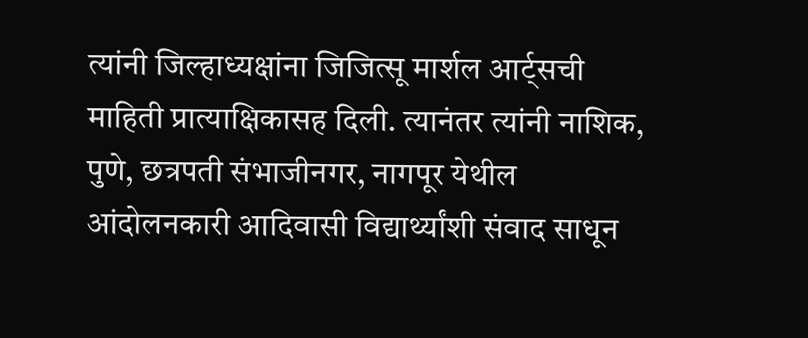त्यांनी जिल्हाध्यक्षांना जिजित्सू मार्शल आर्ट्सची माहिती प्रात्याक्षिकासह दिली. त्यानंतर त्यांनी नाशिक, पुणे, छत्रपती संभाजीनगर, नागपूर येथील आंदोलनकारी आदिवासी विद्यार्थ्यांशी संवाद साधून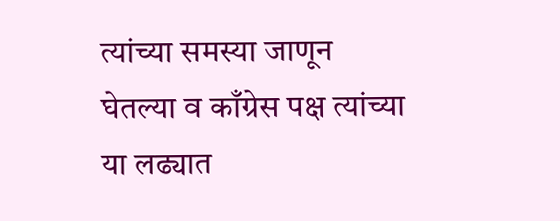त्यांच्या समस्या जाणून घेतल्या व काँग्रेस पक्ष त्यांच्या या लढ्यात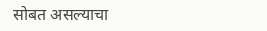सोबत असल्याचा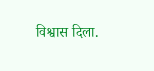विश्वास दिला.